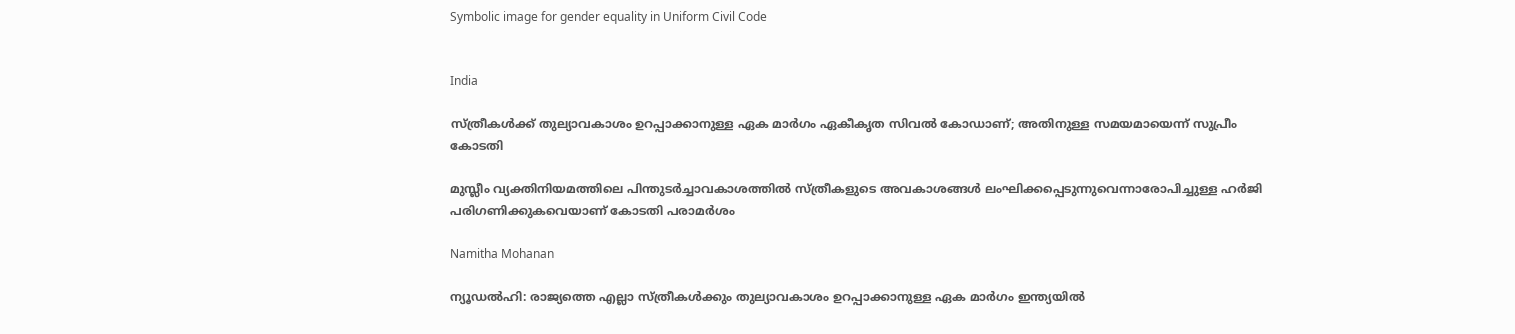Symbolic image for gender equality in Uniform Civil Code


India

സ്ത്രീകൾക്ക് തുല്യാവകാശം ഉറപ്പാക്കാനുള്ള ഏക മാർഗം ഏകീകൃത സിവൽ കോഡാണ്; അതിനുള്ള സമയമായെന്ന് സുപ്രീം കോടതി

മുസ്ലീം വ്യക്തിനിയമത്തിലെ പിന്തുടർച്ചാവകാശത്തിൽ സ്ത്രീകളുടെ അവകാശങ്ങൾ ലംഘിക്കപ്പെടുന്നുവെന്നാരോപിച്ചുള്ള ഹർജി പരിഗണിക്കുകവെയാണ് കോടതി പരാമർശം

Namitha Mohanan

ന്യൂഡൽഹി: രാജ്യത്തെ എല്ലാ സ്ത്രീകൾക്കും തുല്യാവകാശം ഉറപ്പാക്കാനുള്ള ഏക മാർഗം ഇന്ത്യയിൽ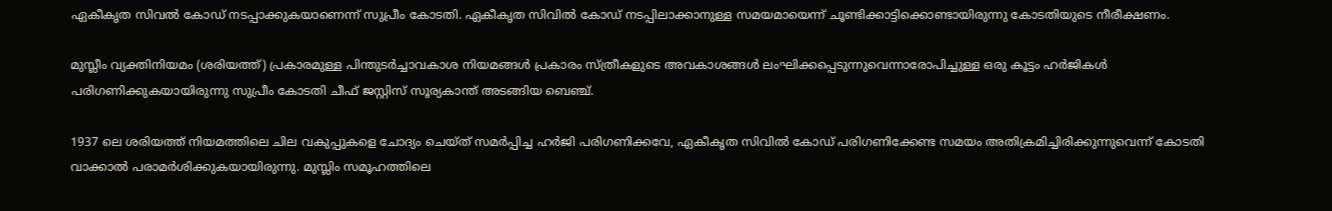ഏകീകൃത സിവൽ കോഡ് നടപ്പാക്കുകയാണെന്ന് സുപ്രീം കോടതി. ഏകീകൃത സിവിൽ കോഡ് നടപ്പിലാക്കാനുള്ള സമയമായെന്ന് ചൂണ്ടിക്കാട്ടിക്കൊണ്ടായിരുന്നു കോടതിയുടെ നീരീക്ഷണം.

മുസ്ലീം വ്യക്തിനിയമം (ശരിയത്ത്) പ്രകാരമുള്ള പിന്തുടർച്ചാവകാശ നിയമങ്ങൾ പ്രകാരം സ്ത്രീകളുടെ അവകാശങ്ങൾ ലംഘിക്കപ്പെടുന്നുവെന്നാരോപിച്ചുള്ള ഒരു കൂട്ടം ഹർജികൾ പരിഗണിക്കുകയായിരുന്നു സുപ്രീം കോടതി ചീഫ് ജസ്റ്റിസ് സൂര്യകാന്ത് അടങ്ങിയ ബെഞ്ച്.

1937 ലെ ശരിയത്ത് നിയമത്തിലെ ചില വകുപ്പുകളെ ചോദ്യം ചെയ്ത് സമർപ്പിച്ച ഹർജി പരിഗണിക്കവേ, ഏകീകൃത സിവിൽ കോഡ് പരിഗണിക്കേണ്ട സമയം അതിക്രമിച്ചിരിക്കുന്നുവെന്ന് കോടതി വാക്കാൽ പരാമർശിക്കുകയായിരുന്നു. മുസ്ലിം സമൂഹത്തിലെ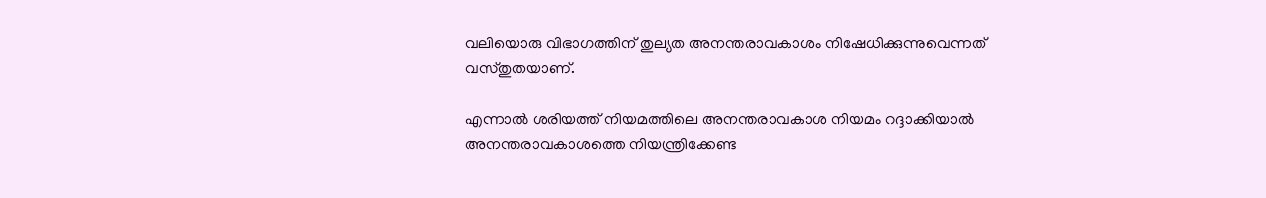വലിയൊരു വിഭാഗത്തിന് തുല്യത അനന്തരാവകാശം നിഷേധിക്കുന്നുവെന്നത് വസ്തുതയാണ്.

എന്നാൽ ശരിയത്ത് നിയമത്തിലെ അനന്തരാവകാശ നിയമം റദ്ദാക്കിയാൽ അനന്തരാവകാശത്തെ നിയന്ത്രിക്കേണ്ട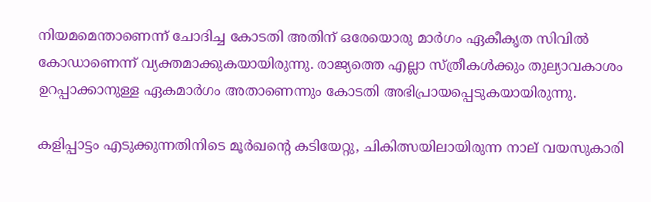നിയമമെന്താണെന്ന് ചോദിച്ച കോടതി അതിന് ഒരേയൊരു മാർഗം ഏകീകൃത സിവിൽ കോഡാണെന്ന് വ്യക്തമാക്കുകയായിരുന്നു. രാജ്യത്തെ എല്ലാ സ്ത്രീകൾക്കും തുല്യാവകാശം ഉറപ്പാക്കാനുള്ള ഏകമാർഗം അതാണെന്നും കോടതി അഭിപ്രായപ്പെടുകയായിരുന്നു.

കളിപ്പാട്ടം എടുക്കുന്നതിനിടെ മൂർഖന്‍റെ കടിയേറ്റു, ചികിത്സയിലായിരുന്ന നാല് വയസുകാരി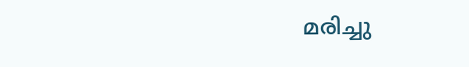മരിച്ചു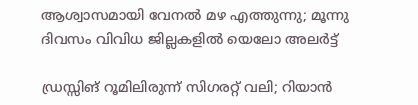ആശ്വാസമായി വേനൽ മഴ എത്തുന്നു; മൂന്നു ദിവസം വിവിധ ജില്ലകളിൽ യെലോ അലർട്ട്

ഡ്രസ്സിങ് റൂമിലിരുന്ന് സിഗരറ്റ് വലി; റിയാൻ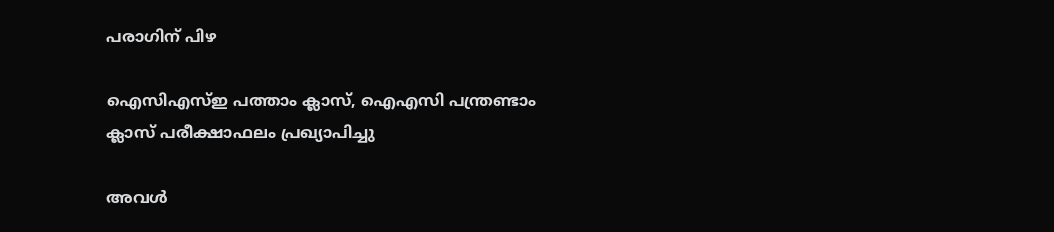പരാഗിന് പിഴ

ഐസിഎസ്ഇ പത്താം ക്ലാസ്, ഐഎസി പന്ത്രണ്ടാം ക്ലാസ് പരീക്ഷാഫലം പ്രഖ്യാപിച്ചു

അവൾ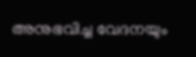അനുഭവിച്ച വേദനയും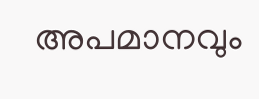അപമാനവും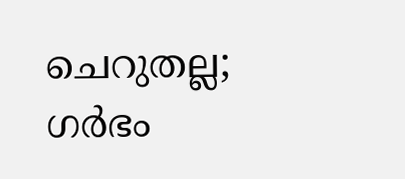ചെറുതല്ല; ഗർഭം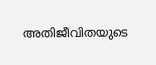അതിജീവിതയുടെ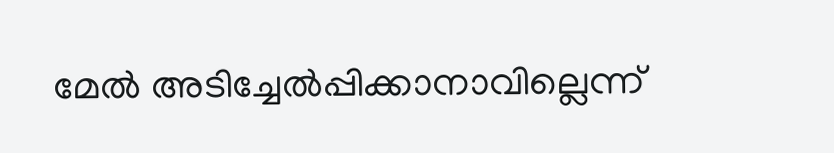മേൽ അടിച്ചേൽപ്പിക്കാനാവില്ലെന്ന്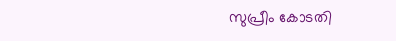സുപ്രീം കോടതി